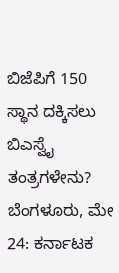ಬಿಜೆಪಿಗೆ 150 ಸ್ಥಾನ ದಕ್ಕಿಸಲು ಬಿಎಸ್ವೈ ತಂತ್ರಗಳೇನು?
ಬೆಂಗಳೂರು, ಮೇ 24: ಕರ್ನಾಟಕ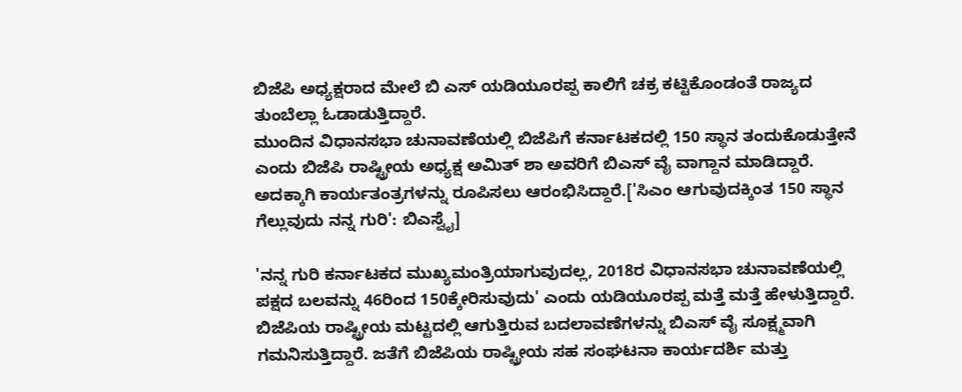ಬಿಜೆಪಿ ಅಧ್ಯಕ್ಷರಾದ ಮೇಲೆ ಬಿ ಎಸ್ ಯಡಿಯೂರಪ್ಪ ಕಾಲಿಗೆ ಚಕ್ರ ಕಟ್ಟಿಕೊಂಡಂತೆ ರಾಜ್ಯದ ತುಂಬೆಲ್ಲಾ ಓಡಾಡುತ್ತಿದ್ದಾರೆ.
ಮುಂದಿನ ವಿಧಾನಸಭಾ ಚುನಾವಣೆಯಲ್ಲಿ ಬಿಜೆಪಿಗೆ ಕರ್ನಾಟಕದಲ್ಲಿ 150 ಸ್ಥಾನ ತಂದುಕೊಡುತ್ತೇನೆ ಎಂದು ಬಿಜೆಪಿ ರಾಷ್ಟ್ರೀಯ ಅಧ್ಯಕ್ಷ ಅಮಿತ್ ಶಾ ಅವರಿಗೆ ಬಿಎಸ್ ವೈ ವಾಗ್ದಾನ ಮಾಡಿದ್ದಾರೆ. ಅದಕ್ಕಾಗಿ ಕಾರ್ಯತಂತ್ರಗಳನ್ನು ರೂಪಿಸಲು ಆರಂಭಿಸಿದ್ದಾರೆ.['ಸಿಎಂ ಆಗುವುದಕ್ಕಿಂತ 150 ಸ್ಥಾನ ಗೆಲ್ಲುವುದು ನನ್ನ ಗುರಿ': ಬಿಎಸ್ವೈ]

'ನನ್ನ ಗುರಿ ಕರ್ನಾಟಕದ ಮುಖ್ಯಮಂತ್ರಿಯಾಗುವುದಲ್ಲ, 2018ರ ವಿಧಾನಸಭಾ ಚುನಾವಣೆಯಲ್ಲಿ ಪಕ್ಷದ ಬಲವನ್ನು 46ರಿಂದ 150ಕ್ಕೇರಿಸುವುದು' ಎಂದು ಯಡಿಯೂರಪ್ಪ ಮತ್ತೆ ಮತ್ತೆ ಹೇಳುತ್ತಿದ್ದಾರೆ.
ಬಿಜೆಪಿಯ ರಾಷ್ಟ್ರೀಯ ಮಟ್ಟದಲ್ಲಿ ಆಗುತ್ತಿರುವ ಬದಲಾವಣೆಗಳನ್ನು ಬಿಎಸ್ ವೈ ಸೂಕ್ಷ್ಮವಾಗಿ ಗಮನಿಸುತ್ತಿದ್ದಾರೆ. ಜತೆಗೆ ಬಿಜೆಪಿಯ ರಾಷ್ಟ್ರೀಯ ಸಹ ಸಂಘಟನಾ ಕಾರ್ಯದರ್ಶಿ ಮತ್ತು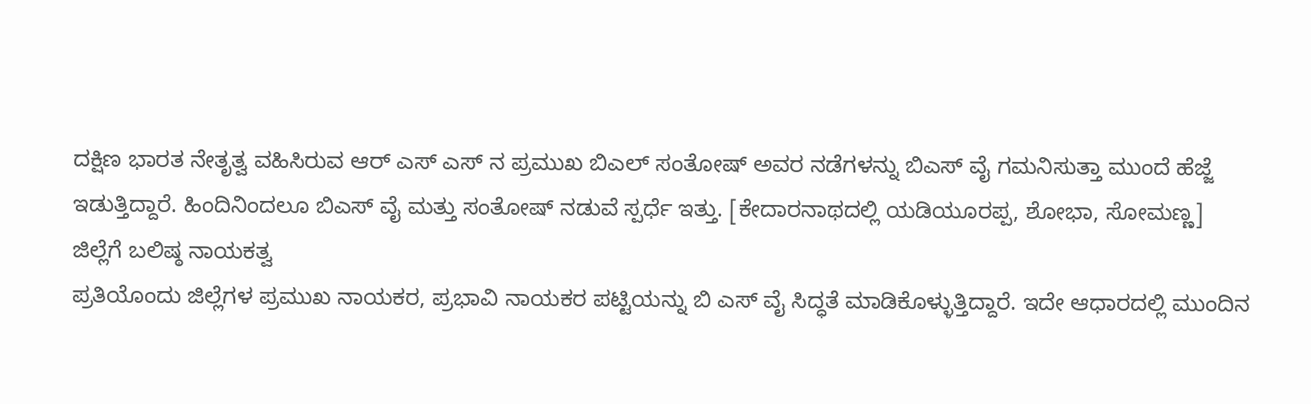ದಕ್ಷಿಣ ಭಾರತ ನೇತೃತ್ವ ವಹಿಸಿರುವ ಆರ್ ಎಸ್ ಎಸ್ ನ ಪ್ರಮುಖ ಬಿಎಲ್ ಸಂತೋಷ್ ಅವರ ನಡೆಗಳನ್ನು ಬಿಎಸ್ ವೈ ಗಮನಿಸುತ್ತಾ ಮುಂದೆ ಹೆಜ್ಜೆ ಇಡುತ್ತಿದ್ದಾರೆ. ಹಿಂದಿನಿಂದಲೂ ಬಿಎಸ್ ವೈ ಮತ್ತು ಸಂತೋಷ್ ನಡುವೆ ಸ್ಪರ್ಧೆ ಇತ್ತು. [ಕೇದಾರನಾಥದಲ್ಲಿ ಯಡಿಯೂರಪ್ಪ, ಶೋಭಾ, ಸೋಮಣ್ಣ]
ಜಿಲ್ಲೆಗೆ ಬಲಿಷ್ಠ ನಾಯಕತ್ವ
ಪ್ರತಿಯೊಂದು ಜಿಲ್ಲೆಗಳ ಪ್ರಮುಖ ನಾಯಕರ, ಪ್ರಭಾವಿ ನಾಯಕರ ಪಟ್ಟಿಯನ್ನು ಬಿ ಎಸ್ ವೈ ಸಿದ್ಧತೆ ಮಾಡಿಕೊಳ್ಳುತ್ತಿದ್ದಾರೆ. ಇದೇ ಆಧಾರದಲ್ಲಿ ಮುಂದಿನ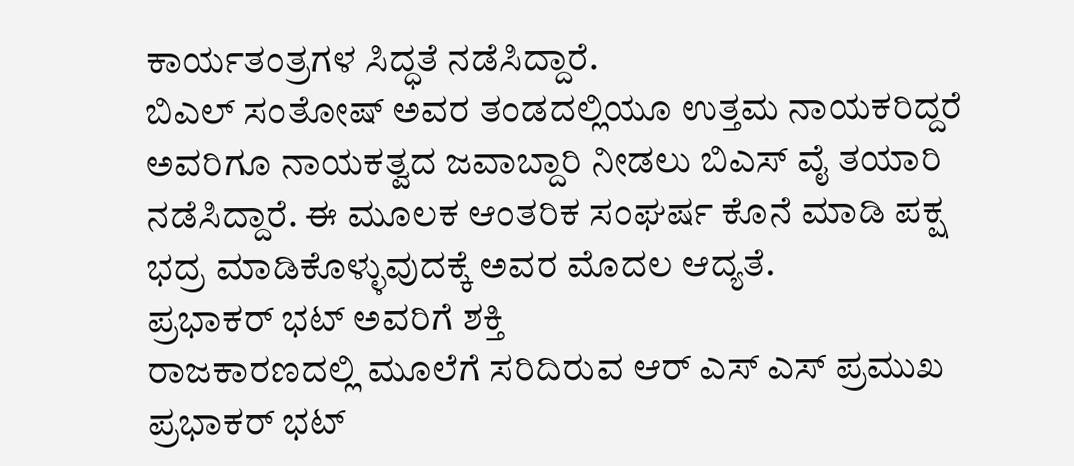ಕಾರ್ಯತಂತ್ರಗಳ ಸಿದ್ಧತೆ ನಡೆಸಿದ್ದಾರೆ.
ಬಿಎಲ್ ಸಂತೋಷ್ ಅವರ ತಂಡದಲ್ಲಿಯೂ ಉತ್ತಮ ನಾಯಕರಿದ್ದರೆ ಅವರಿಗೂ ನಾಯಕತ್ವದ ಜವಾಬ್ದಾರಿ ನೀಡಲು ಬಿಎಸ್ ವೈ ತಯಾರಿ ನಡೆಸಿದ್ದಾರೆ. ಈ ಮೂಲಕ ಆಂತರಿಕ ಸಂಘರ್ಷ ಕೊನೆ ಮಾಡಿ ಪಕ್ಷ ಭದ್ರ ಮಾಡಿಕೊಳ್ಳುವುದಕ್ಕೆ ಅವರ ಮೊದಲ ಆದ್ಯತೆ.
ಪ್ರಭಾಕರ್ ಭಟ್ ಅವರಿಗೆ ಶಕ್ತಿ
ರಾಜಕಾರಣದಲ್ಲಿ ಮೂಲೆಗೆ ಸರಿದಿರುವ ಆರ್ ಎಸ್ ಎಸ್ ಪ್ರಮುಖ ಪ್ರಭಾಕರ್ ಭಟ್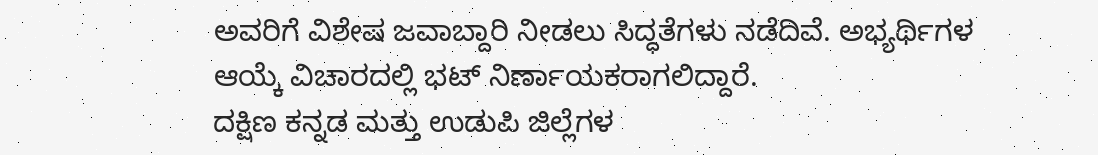ಅವರಿಗೆ ವಿಶೇಷ ಜವಾಬ್ದಾರಿ ನೀಡಲು ಸಿದ್ಧತೆಗಳು ನಡೆದಿವೆ. ಅಭ್ಯರ್ಥಿಗಳ ಆಯ್ಕೆ ವಿಚಾರದಲ್ಲಿ ಭಟ್ ನಿರ್ಣಾಯಕರಾಗಲಿದ್ದಾರೆ.
ದಕ್ಷಿಣ ಕನ್ನಡ ಮತ್ತು ಉಡುಪಿ ಜಿಲ್ಲೆಗಳ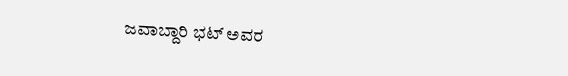ಜವಾಬ್ದಾರಿ ಭಟ್ ಅವರ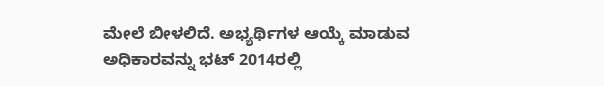ಮೇಲೆ ಬೀಳಲಿದೆ. ಅಭ್ಯರ್ಥಿಗಳ ಆಯ್ಕೆ ಮಾಡುವ ಅಧಿಕಾರವನ್ನು ಭಟ್ 2014ರಲ್ಲಿ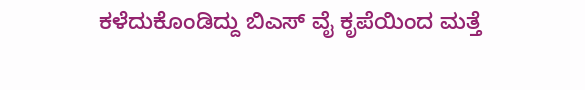ಕಳೆದುಕೊಂಡಿದ್ದು ಬಿಎಸ್ ವೈ ಕೃಪೆಯಿಂದ ಮತ್ತೆ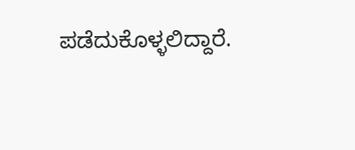ಪಡೆದುಕೊಳ್ಳಲಿದ್ದಾರೆ.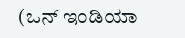(ಒನ್ ಇಂಡಿಯಾ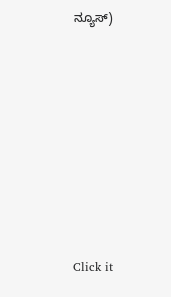ನ್ಯೂಸ್)












Click it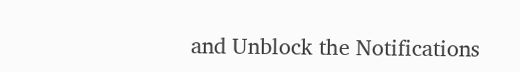and Unblock the Notifications